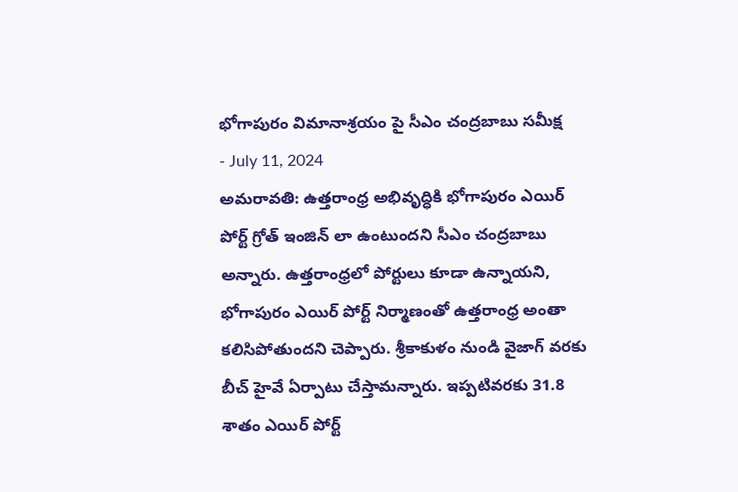భోగాపురం విమానాశ్రయం పై సీఎం చంద్రబాబు సమీక్ష
- July 11, 2024
అమరావతి: ఉత్తరాంధ్ర అభివృద్ధికి భోగాపురం ఎయిర్ పోర్ట్ గ్రోత్ ఇంజిన్ లా ఉంటుందని సీఎం చంద్రబాబు అన్నారు. ఉత్తరాంధ్రలో పోర్టులు కూడా ఉన్నాయని, భోగాపురం ఎయిర్ పోర్ట్ నిర్మాణంతో ఉత్తరాంధ్ర అంతా కలిసిపోతుందని చెప్పారు. శ్రీకాకుళం నుండి వైజాగ్ వరకు బీచ్ హైవే ఏర్పాటు చేస్తామన్నారు. ఇప్పటివరకు 31.8 శాతం ఎయిర్ పోర్ట్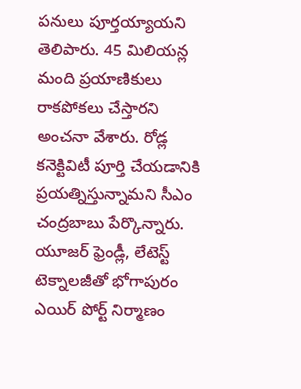పనులు పూర్తయ్యాయని తెలిపారు. 45 మిలియన్ల మంది ప్రయాణికులు రాకపోకలు చేస్తారని అంచనా వేశారు. రోడ్ల కనెక్టివిటీ పూర్తి చేయడానికి ప్రయత్నిస్తున్నామని సీఎం చంద్రబాబు పేర్కొన్నారు. యూజర్ ఫ్రెండ్లీ, లేటెస్ట్ టెక్నాలజీతో భోగాపురం ఎయిర్ పోర్ట్ నిర్మాణం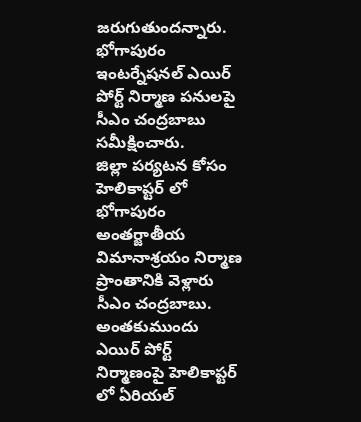జరుగుతుందన్నారు. భోగాపురం ఇంటర్నేషనల్ ఎయిర్ పోర్ట్ నిర్మాణ పనులపై సీఎం చంద్రబాబు సమీక్షించారు.
జిల్లా పర్యటన కోసం హెలికాప్టర్ లో భోగాపురం అంతర్జాతీయ విమానాశ్రయం నిర్మాణ ప్రాంతానికి వెళ్లారు సీఎం చంద్రబాబు. అంతకుముందు ఎయిర్ పోర్ట్ నిర్మాణంపై హెలికాప్టర్ లో ఏరియల్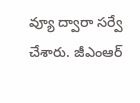వ్యూ ద్వారా సర్వే చేశారు. జీఎంఆర్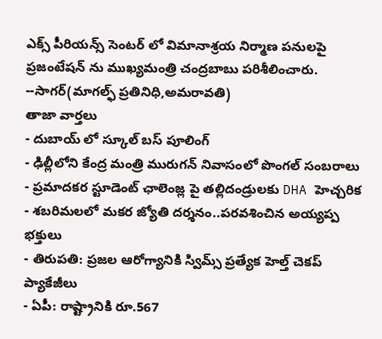ఎక్స్ పీరియన్స్ సెంటర్ లో విమానాశ్రయ నిర్మాణ పనులపై ప్రజంటేషన్ ను ముఖ్యమంత్రి చంద్రబాబు పరిశీలించారు.
--సాగర్(మాగల్ఫ్ ప్రతినిధి,అమరావతి)
తాజా వార్తలు
- దుబాయ్ లో స్కూల్ బస్ పూలింగ్
- ఢిల్లీలోని కేంద్ర మంత్రి మురుగన్ నివాసంలో పొంగల్ సంబరాలు
- ప్రమాదకర స్టూడెంట్ ఛాలెంజ్ల పై తల్లిదండ్రులకు DHA హెచ్చరిక
- శబరిమలలో మకర జ్యోతి దర్శనం..పరవశించిన అయ్యప్ప భక్తులు
- తిరుపతి: ప్రజల ఆరోగ్యానికి స్విమ్స్ ప్రత్యేక హెల్త్ చెకప్ ప్యాకేజీలు
- ఏపీ: రాష్ట్రానికి రూ.567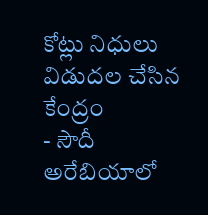కోట్లు నిధులు విడుదల చేసిన కేంద్రం
- సౌదీ అరేబియాలో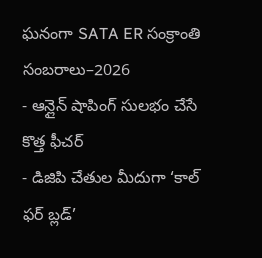ఘనంగా SATA ER సంక్రాంతి సంబరాలు–2026
- ఆన్లైన్ షాపింగ్ సులభం చేసే కొత్త ఫీచర్
- డిజిపి చేతుల మీదుగా ‘కాల్ ఫర్ బ్లడ్’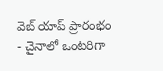వెబ్ యాప్ ప్రారంభం
- చైనాలో ఒంటరిగా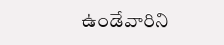ఉండేవారిని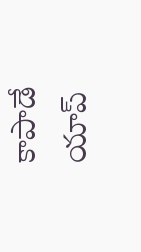కాపాడే యాప్